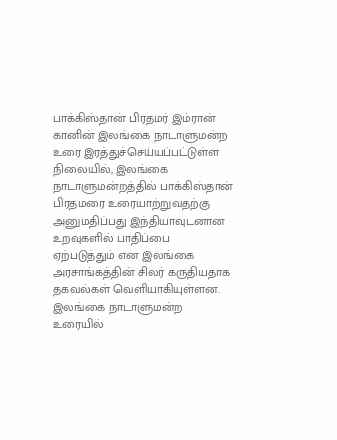பாக்கிஸ்தான் பிரதமர் இம்ரான் கானின் இலங்கை நாடாளுமன்ற உரை இரத்துச்செய்யப்பட்டுள்ள நிலையில், இலங்கை நாடாளுமன்றத்தில் பாக்கிஸ்தான் பிரதமரை உரையாற்றுவதற்கு அனுமதிப்பது இந்தியாவுடனான உறவுகளில் பாதிப்பை ஏற்படுத்தும் என இலங்கை அரசாங்கத்தின் சிலர் கருதியதாக தகவல்கள் வெளியாகியுள்ளன.
இலங்கை நாடாளுமன்ற உரையில்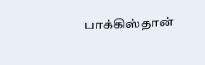பாக்கிஸ்தான்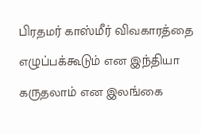பிரதமர் காஸ்மீர் விவகாரத்தை எழுப்பக்கூடும் என இந்தியா கருதலாம் என இலங்கை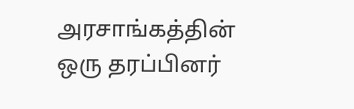அரசாங்கத்தின் ஒரு தரப்பினர்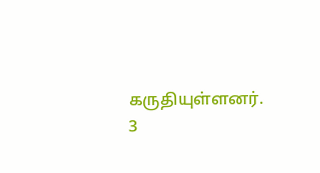கருதியுள்ளனர்.
3